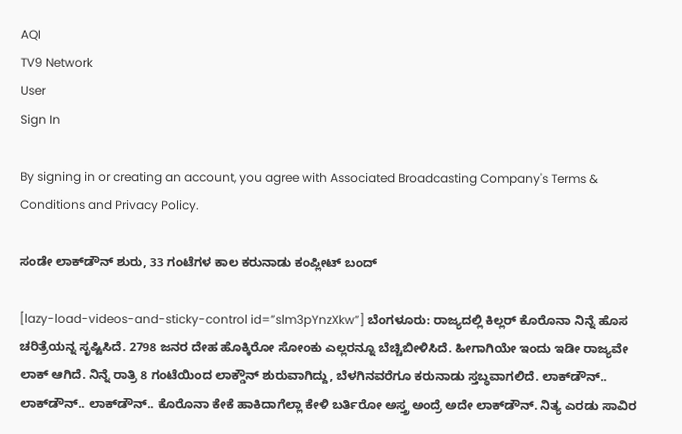AQI
TV9 Network
User
Sign In

By signing in or creating an account, you agree with Associated Broadcasting Company's Terms & Conditions and Privacy Policy.

ಸಂಡೇ ಲಾಕ್‌ಡೌನ್‌ ಶುರು, 33 ಗಂಟೆಗಳ ಕಾಲ ಕರುನಾಡು ಕಂಪ್ಲೀಟ್ ಬಂದ್

[lazy-load-videos-and-sticky-control id=”slm3pYnzXkw”] ಬೆಂಗಳೂರು: ರಾಜ್ಯದಲ್ಲಿ ಕಿಲ್ಲರ್ ಕೊರೊನಾ ನಿನ್ನೆ ಹೊಸ ಚರಿತ್ರೆಯನ್ನ ಸೃಷ್ಟಿಸಿದೆ. 2798 ಜನರ ದೇಹ ಹೊಕ್ಕಿರೋ ಸೋಂಕು ಎಲ್ಲರನ್ನೂ ಬೆಚ್ಚಿಬೀಳಿಸಿದೆ. ಹೀಗಾಗಿಯೇ ಇಂದು ಇಡೀ ರಾಜ್ಯವೇ ಲಾಕ್ ಆಗಿದೆ. ನಿನ್ನೆ ರಾತ್ರಿ 8 ಗಂಟೆಯಿಂದ ಲಾಕ್ಡೌನ್ ಶುರುವಾಗಿದ್ದು, ಬೆಳಗಿನವರೆಗೂ ಕರುನಾಡು ಸ್ತಬ್ಧವಾಗಲಿದೆ. ಲಾಕ್‌ಡೌನ್‌.. ಲಾಕ್‌ಡೌನ್‌.. ಲಾಕ್‌ಡೌನ್‌.. ಕೊರೊನಾ ಕೇಕೆ ಹಾಕಿದಾಗೆಲ್ಲಾ ಕೇಳಿ ಬರ್ತಿರೋ ಅಸ್ತ್ರ ಅಂದ್ರೆ ಅದೇ ಲಾಕ್‌ಡೌನ್‌. ನಿತ್ಯ ಎರಡು ಸಾವಿರ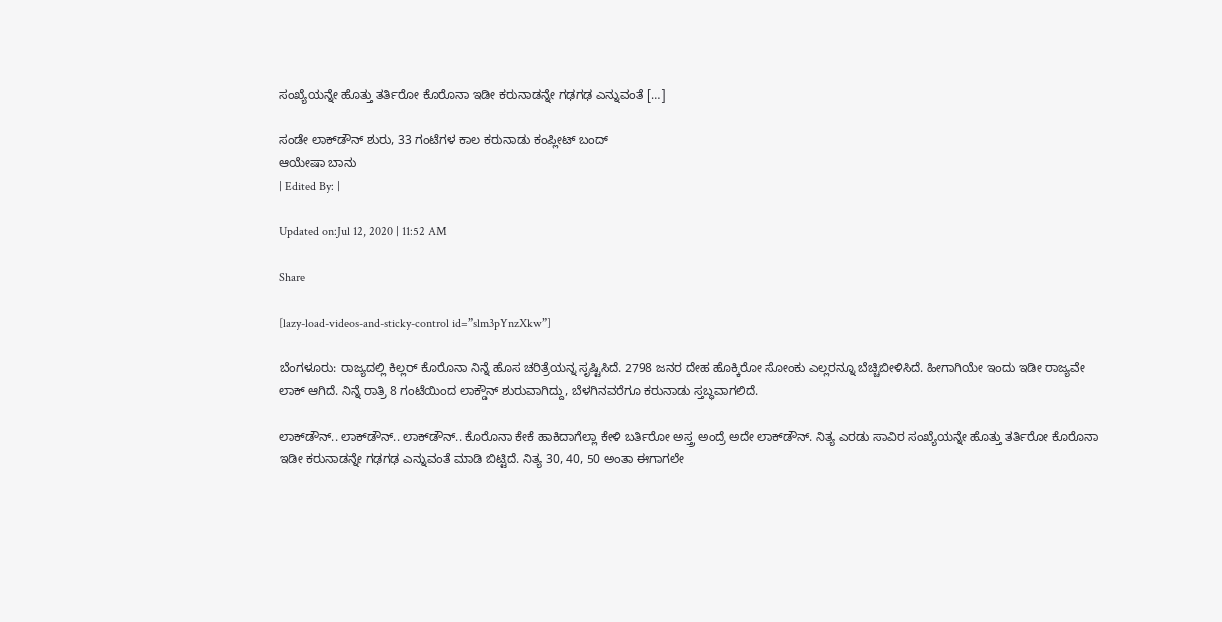ಸಂಖ್ಯೆಯನ್ನೇ ಹೊತ್ತು ತರ್ತಿರೋ ಕೊರೊನಾ ಇಡೀ ಕರುನಾಡನ್ನೇ ಗಢಗಢ ಎನ್ನುವಂತೆ […]

ಸಂಡೇ ಲಾಕ್‌ಡೌನ್‌ ಶುರು, 33 ಗಂಟೆಗಳ ಕಾಲ ಕರುನಾಡು ಕಂಪ್ಲೀಟ್ ಬಂದ್
ಆಯೇಷಾ ಬಾನು
| Edited By: |

Updated on:Jul 12, 2020 | 11:52 AM

Share

[lazy-load-videos-and-sticky-control id=”slm3pYnzXkw”]

ಬೆಂಗಳೂರು: ರಾಜ್ಯದಲ್ಲಿ ಕಿಲ್ಲರ್ ಕೊರೊನಾ ನಿನ್ನೆ ಹೊಸ ಚರಿತ್ರೆಯನ್ನ ಸೃಷ್ಟಿಸಿದೆ. 2798 ಜನರ ದೇಹ ಹೊಕ್ಕಿರೋ ಸೋಂಕು ಎಲ್ಲರನ್ನೂ ಬೆಚ್ಚಿಬೀಳಿಸಿದೆ. ಹೀಗಾಗಿಯೇ ಇಂದು ಇಡೀ ರಾಜ್ಯವೇ ಲಾಕ್ ಆಗಿದೆ. ನಿನ್ನೆ ರಾತ್ರಿ 8 ಗಂಟೆಯಿಂದ ಲಾಕ್ಡೌನ್ ಶುರುವಾಗಿದ್ದು, ಬೆಳಗಿನವರೆಗೂ ಕರುನಾಡು ಸ್ತಬ್ಧವಾಗಲಿದೆ.

ಲಾಕ್‌ಡೌನ್‌.. ಲಾಕ್‌ಡೌನ್‌.. ಲಾಕ್‌ಡೌನ್‌.. ಕೊರೊನಾ ಕೇಕೆ ಹಾಕಿದಾಗೆಲ್ಲಾ ಕೇಳಿ ಬರ್ತಿರೋ ಅಸ್ತ್ರ ಅಂದ್ರೆ ಅದೇ ಲಾಕ್‌ಡೌನ್‌. ನಿತ್ಯ ಎರಡು ಸಾವಿರ ಸಂಖ್ಯೆಯನ್ನೇ ಹೊತ್ತು ತರ್ತಿರೋ ಕೊರೊನಾ ಇಡೀ ಕರುನಾಡನ್ನೇ ಗಢಗಢ ಎನ್ನುವಂತೆ ಮಾಡಿ ಬಿಟ್ಟಿದೆ. ನಿತ್ಯ 30, 40, 50 ಅಂತಾ ಈಗಾಗಲೇ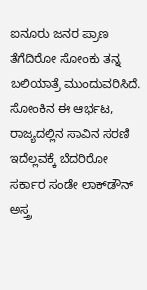ಐನೂರು ಜನರ ಪ್ರಾಣ ತೆಗೆದಿರೋ ಸೋಂಕು ತನ್ನ ಬಲಿಯಾತ್ರೆ ಮುಂದುವರಿಸಿದೆ. ಸೋಂಕಿನ ಈ ಆರ್ಭಟ, ರಾಜ್ಯದಲ್ಲಿನ ಸಾವಿನ ಸರಣಿ ಇದೆಲ್ಲವಕ್ಕೆ ಬೆದರಿರೋ ಸರ್ಕಾರ ಸಂಡೇ ಲಾಕ್‌ಡೌನ್‌ ಅಸ್ತ್ರ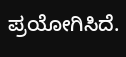ಪ್ರಯೋಗಿಸಿದೆ.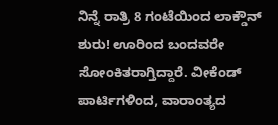ನಿನ್ನೆ ರಾತ್ರಿ 8 ಗಂಟೆಯಿಂದ ಲಾಕ್ಡೌನ್ ಶುರು! ಊರಿಂದ ಬಂದವರೇ ಸೋಂಕಿತರಾಗ್ತಿದ್ದಾರೆ. ವೀಕೆಂಡ್‌ ಪಾರ್ಟಿಗಳಿಂದ, ವಾರಾಂತ್ಯದ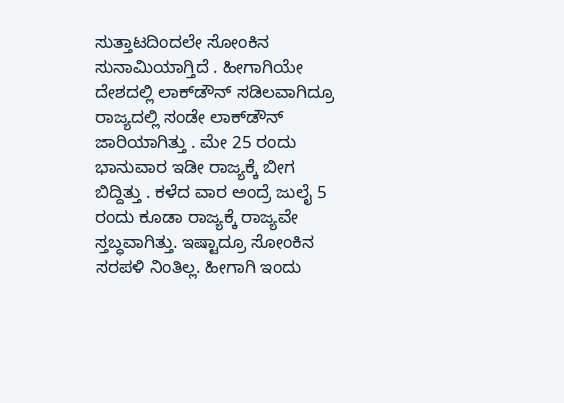ಸುತ್ತಾಟದಿಂದಲೇ ಸೋಂಕಿನ ಸುನಾಮಿಯಾಗ್ತಿದೆ . ಹೀಗಾಗಿಯೇ ದೇಶದಲ್ಲಿ ಲಾಕ್‌ಡೌನ್‌ ಸಡಿಲವಾಗಿದ್ರೂ ರಾಜ್ಯದಲ್ಲಿ ಸಂಡೇ ಲಾಕ್‌ಡೌನ್‌ ಜಾರಿಯಾಗಿತ್ತು . ಮೇ 25 ರಂದು ಭಾನುವಾರ ಇಡೀ ರಾಜ್ಯಕ್ಕೆ ಬೀಗ ಬಿದ್ದಿತ್ತು . ಕಳೆದ ವಾರ ಅಂದ್ರೆ ಜುಲೈ 5 ರಂದು ಕೂಡಾ ರಾಜ್ಯಕ್ಕೆ ರಾಜ್ಯವೇ ಸ್ತಬ್ಧವಾಗಿತ್ತು. ಇಷ್ಟಾದ್ರೂ ಸೋಂಕಿನ ಸರಪಳಿ ನಿಂತಿಲ್ಲ. ಹೀಗಾಗಿ ಇಂದು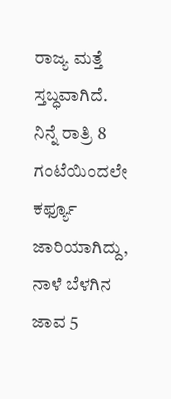ರಾಜ್ಯ ಮತ್ತೆ ಸ್ತಬ್ಧವಾಗಿದೆ. ನಿನ್ನೆ ರಾತ್ರಿ 8 ಗಂಟೆಯಿಂದಲೇ ಕರ್ಫ್ಯೂ ಜಾರಿಯಾಗಿದ್ದು, ನಾಳೆ ಬೆಳಗಿನ ಜಾವ 5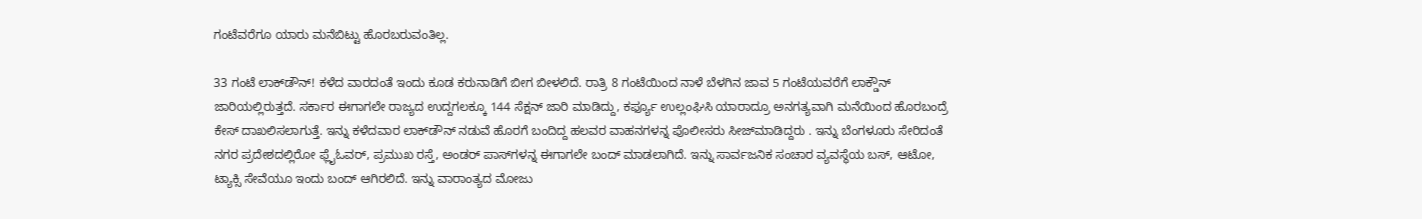ಗಂಟೆವರೆಗೂ ಯಾರು ಮನೆಬಿಟ್ಟು ಹೊರಬರುವಂತಿಲ್ಲ.

33 ಗಂಟೆ ಲಾಕ್‌ಡೌನ್‌! ಕಳೆದ ವಾರದಂತೆ ಇಂದು ಕೂಡ ಕರುನಾಡಿಗೆ ಬೀಗ ಬೀಳಲಿದೆ. ರಾತ್ರಿ 8 ಗಂಟೆಯಿಂದ ನಾಳೆ ಬೆಳಗಿನ ಜಾವ 5 ಗಂಟೆಯವರೆಗೆ ಲಾಕ್ಡೌನ್ ಜಾರಿಯಲ್ಲಿರುತ್ತದೆ. ಸರ್ಕಾರ ಈಗಾಗಲೇ ರಾಜ್ಯದ ಉದ್ದಗಲಕ್ಕೂ 144 ಸೆಕ್ಷನ್‌ ಜಾರಿ ಮಾಡಿದ್ದು, ಕರ್ಫ್ಯೂ ಉಲ್ಲಂಘಿಸಿ ಯಾರಾದ್ರೂ ಅನಗತ್ಯವಾಗಿ ಮನೆಯಿಂದ ಹೊರಬಂದ್ರೆ ಕೇಸ್‌ ದಾಖಲಿಸಲಾಗುತ್ತೆ. ಇನ್ನು ಕಳೆದವಾರ ಲಾಕ್‌ಡೌನ್‌ ನಡುವೆ ಹೊರಗೆ ಬಂದಿದ್ದ ಹಲವರ ವಾಹನಗಳನ್ನ ಪೊಲೀಸರು ಸೀಜ್‌ಮಾಡಿದ್ದರು . ಇನ್ನು ಬೆಂಗಳೂರು ಸೇರಿದಂತೆ ನಗರ ಪ್ರದೇಶದಲ್ಲಿರೋ ಫ್ಲೈಓವರ್‌, ಪ್ರಮುಖ ರಸ್ತೆ, ಅಂಡರ್‌ ಪಾಸ್‌ಗಳನ್ನ ಈಗಾಗಲೇ ಬಂದ್‌ ಮಾಡಲಾಗಿದೆ. ಇನ್ನು ಸಾರ್ವಜನಿಕ ಸಂಚಾರ ವ್ಯವಸ್ಥೆಯ ಬಸ್‌, ಆಟೋ, ಟ್ಯಾಕ್ಸಿ ಸೇವೆಯೂ ಇಂದು ಬಂದ್ ಆಗಿರಲಿದೆ. ಇನ್ನು ವಾರಾಂತ್ಯದ ಮೋಜು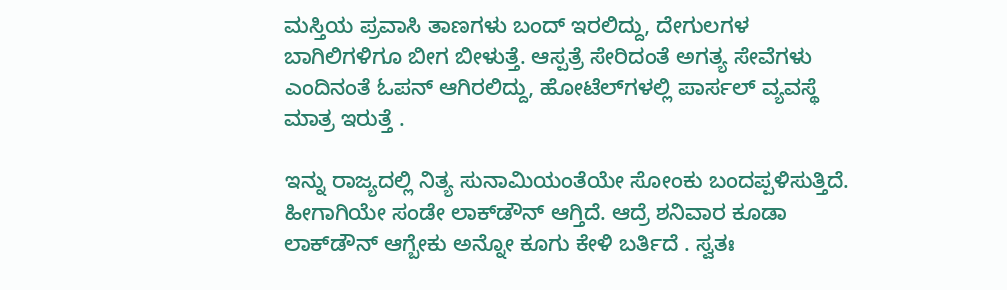ಮಸ್ತಿಯ ಪ್ರವಾಸಿ ತಾಣಗಳು ಬಂದ್‌ ಇರಲಿದ್ದು, ದೇಗುಲಗಳ ಬಾಗಿಲಿಗಳಿಗೂ ಬೀಗ ಬೀಳುತ್ತೆ. ಆಸ್ಪತ್ರೆ ಸೇರಿದಂತೆ ಅಗತ್ಯ ಸೇವೆಗಳು ಎಂದಿನಂತೆ ಓಪನ್‌ ಆಗಿರಲಿದ್ದು, ಹೋಟೆಲ್‌ಗಳಲ್ಲಿ ಪಾರ್ಸಲ್‌ ವ್ಯವಸ್ಥೆ ಮಾತ್ರ ಇರುತ್ತೆ .

ಇನ್ನು ರಾಜ್ಯದಲ್ಲಿ ನಿತ್ಯ ಸುನಾಮಿಯಂತೆಯೇ ಸೋಂಕು ಬಂದಪ್ಪಳಿಸುತ್ತಿದೆ. ಹೀಗಾಗಿಯೇ ಸಂಡೇ ಲಾಕ್‌ಡೌನ್‌ ಆಗ್ತಿದೆ. ಆದ್ರೆ ಶನಿವಾರ ಕೂಡಾ ಲಾಕ್‌ಡೌನ್‌ ಆಗ್ಬೇಕು ಅನ್ನೋ ಕೂಗು ಕೇಳಿ ಬರ್ತಿದೆ . ಸ್ವತಃ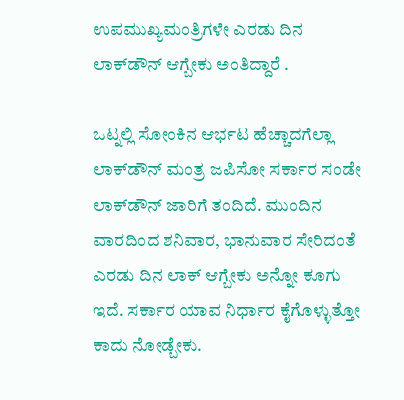ಉಪಮುಖ್ಯಮಂತ್ರಿಗಳೇ ಎರಡು ದಿನ ಲಾಕ್‌ಡೌನ್‌ ಆಗ್ಬೇಕು ಅಂತಿದ್ದಾರೆ .

ಒಟ್ನಲ್ಲಿ ಸೋಂಕಿನ ಆರ್ಭಟ ಹೆಚ್ಚಾದಗೆಲ್ಲಾ ಲಾಕ್‌ಡೌನ್‌ ಮಂತ್ರ ಜಪಿಸೋ ಸರ್ಕಾರ ಸಂಡೇ ಲಾಕ್‌ಡೌನ್‌ ಜಾರಿಗೆ ತಂದಿದೆ. ಮುಂದಿನ ವಾರದಿಂದ ಶನಿವಾರ, ಭಾನುವಾರ ಸೇರಿದಂತೆ ಎರಡು ದಿನ ಲಾಕ್‌ ಆಗ್ಬೇಕು ಅನ್ನೋ ಕೂಗು ಇದೆ. ಸರ್ಕಾರ ಯಾವ ನಿರ್ಧಾರ ಕೈಗೊಳ್ಳುತ್ತೋ ಕಾದು ನೋಡ್ಬೇಕು.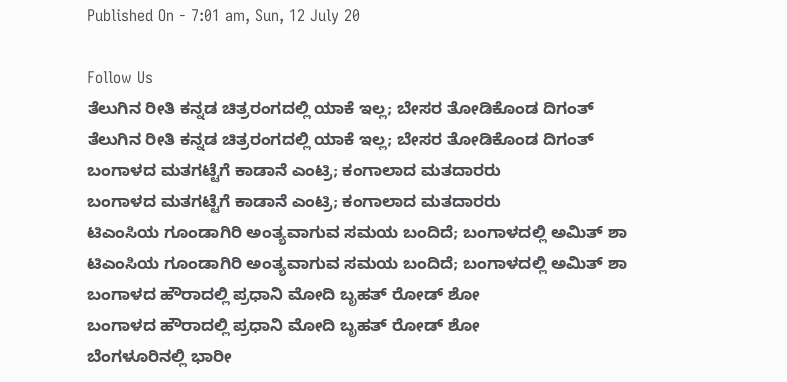Published On - 7:01 am, Sun, 12 July 20

Follow Us
ತೆಲುಗಿನ ರೀತಿ ಕನ್ನಡ ಚಿತ್ರರಂಗದಲ್ಲಿ ಯಾಕೆ ಇಲ್ಲ; ಬೇಸರ ತೋಡಿಕೊಂಡ ದಿಗಂತ್
ತೆಲುಗಿನ ರೀತಿ ಕನ್ನಡ ಚಿತ್ರರಂಗದಲ್ಲಿ ಯಾಕೆ ಇಲ್ಲ; ಬೇಸರ ತೋಡಿಕೊಂಡ ದಿಗಂತ್
ಬಂಗಾಳದ ಮತಗಟ್ಟೆಗೆ ಕಾಡಾನೆ ಎಂಟ್ರಿ; ಕಂಗಾಲಾದ ಮತದಾರರು
ಬಂಗಾಳದ ಮತಗಟ್ಟೆಗೆ ಕಾಡಾನೆ ಎಂಟ್ರಿ; ಕಂಗಾಲಾದ ಮತದಾರರು
ಟಿಎಂಸಿಯ ಗೂಂಡಾಗಿರಿ ಅಂತ್ಯವಾಗುವ ಸಮಯ ಬಂದಿದೆ; ಬಂಗಾಳದಲ್ಲಿ ಅಮಿತ್ ಶಾ
ಟಿಎಂಸಿಯ ಗೂಂಡಾಗಿರಿ ಅಂತ್ಯವಾಗುವ ಸಮಯ ಬಂದಿದೆ; ಬಂಗಾಳದಲ್ಲಿ ಅಮಿತ್ ಶಾ
ಬಂಗಾಳದ ಹೌರಾದಲ್ಲಿ ಪ್ರಧಾನಿ ಮೋದಿ ಬೃಹತ್ ರೋಡ್ ಶೋ
ಬಂಗಾಳದ ಹೌರಾದಲ್ಲಿ ಪ್ರಧಾನಿ ಮೋದಿ ಬೃಹತ್ ರೋಡ್ ಶೋ
ಬೆಂಗಳೂರಿನಲ್ಲಿ ಭಾರೀ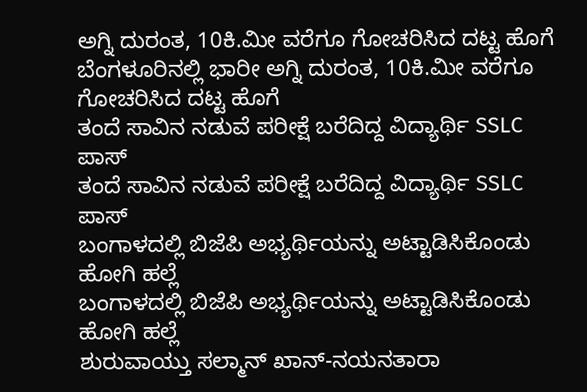ಅಗ್ನಿ ದುರಂತ, 10ಕಿ.ಮೀ ವರೆಗೂ ಗೋಚರಿಸಿದ ದಟ್ಟ ಹೊಗೆ
ಬೆಂಗಳೂರಿನಲ್ಲಿ ಭಾರೀ ಅಗ್ನಿ ದುರಂತ, 10ಕಿ.ಮೀ ವರೆಗೂ ಗೋಚರಿಸಿದ ದಟ್ಟ ಹೊಗೆ
ತಂದೆ ಸಾವಿನ ನಡುವೆ ಪರೀಕ್ಷೆ ಬರೆದಿದ್ದ ವಿದ್ಯಾರ್ಥಿ SSLC ಪಾಸ್
ತಂದೆ ಸಾವಿನ ನಡುವೆ ಪರೀಕ್ಷೆ ಬರೆದಿದ್ದ ವಿದ್ಯಾರ್ಥಿ SSLC ಪಾಸ್
ಬಂಗಾಳದಲ್ಲಿ ಬಿಜೆಪಿ ಅಭ್ಯರ್ಥಿಯನ್ನು ಅಟ್ಟಾಡಿಸಿಕೊಂಡು ಹೋಗಿ ಹಲ್ಲೆ
ಬಂಗಾಳದಲ್ಲಿ ಬಿಜೆಪಿ ಅಭ್ಯರ್ಥಿಯನ್ನು ಅಟ್ಟಾಡಿಸಿಕೊಂಡು ಹೋಗಿ ಹಲ್ಲೆ
ಶುರುವಾಯ್ತು ಸಲ್ಮಾನ್ ಖಾನ್-ನಯನತಾರಾ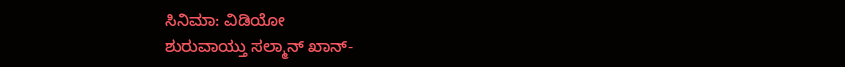ಸಿನಿಮಾ: ವಿಡಿಯೋ
ಶುರುವಾಯ್ತು ಸಲ್ಮಾನ್ ಖಾನ್-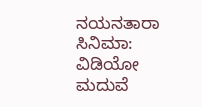ನಯನತಾರಾ ಸಿನಿಮಾ: ವಿಡಿಯೋ
ಮದುವೆ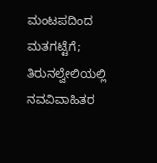ಮಂಟಪದಿಂದ ಮತಗಟ್ಟೆಗೆ; ತಿರುನಲ್ವೇಲಿಯಲ್ಲಿ ನವವಿವಾಹಿತರ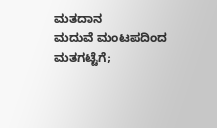ಮತದಾನ
ಮದುವೆ ಮಂಟಪದಿಂದ ಮತಗಟ್ಟೆಗೆ;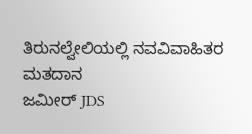ತಿರುನಲ್ವೇಲಿಯಲ್ಲಿ ನವವಿವಾಹಿತರ ಮತದಾನ
ಜಮೀರ್ JDS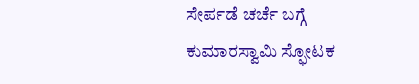ಸೇರ್ಪಡೆ ಚರ್ಚೆ ಬಗ್ಗೆ ಕುಮಾರಸ್ವಾಮಿ ಸ್ಫೋಟಕ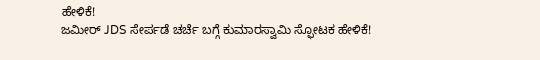ಹೇಳಿಕೆ!
ಜಮೀರ್ JDS ಸೇರ್ಪಡೆ ಚರ್ಚೆ ಬಗ್ಗೆ ಕುಮಾರಸ್ವಾಮಿ ಸ್ಫೋಟಕ ಹೇಳಿಕೆ!